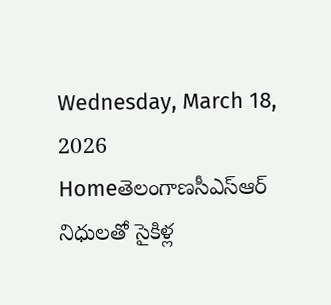Wednesday, March 18, 2026
Homeతెలంగాణసీఎస్ఆర్ నిధులతో సైకిళ్ల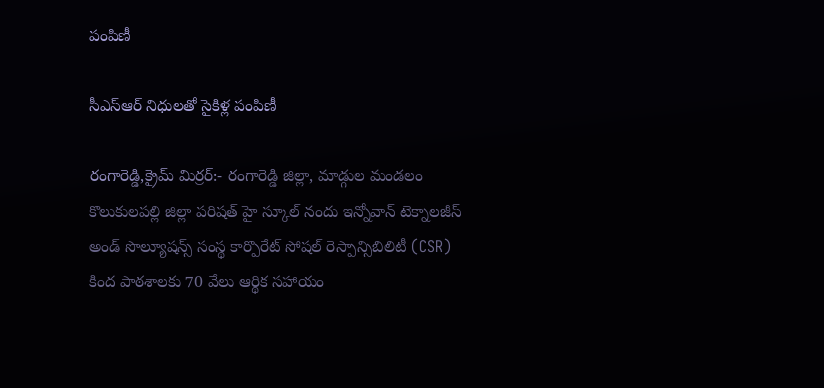పంపిణీ

సీఎస్ఆర్ నిధులతో సైకిళ్ల పంపిణీ

రంగారెడ్డి,క్రైమ్ మిర్రర్:- రంగారెడ్డి జిల్లా, మాడ్గుల మండలం కొలుకులపల్లి జిల్లా పరిషత్ హై స్కూల్ నందు ఇన్నోవాన్ టెక్నాలజీస్ అండ్ సొల్యూషన్స్ సంస్థ కార్పొరేట్ సోషల్ రెస్పాన్సిబిలిటీ (CSR) కింద పాఠశాలకు 70 వేలు ఆర్థిక సహాయం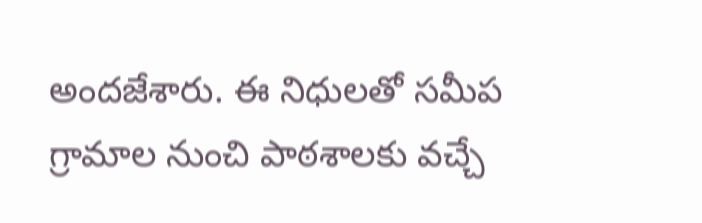అందజేశారు. ఈ నిధులతో సమీప గ్రామాల నుంచి పాఠశాలకు వచ్చే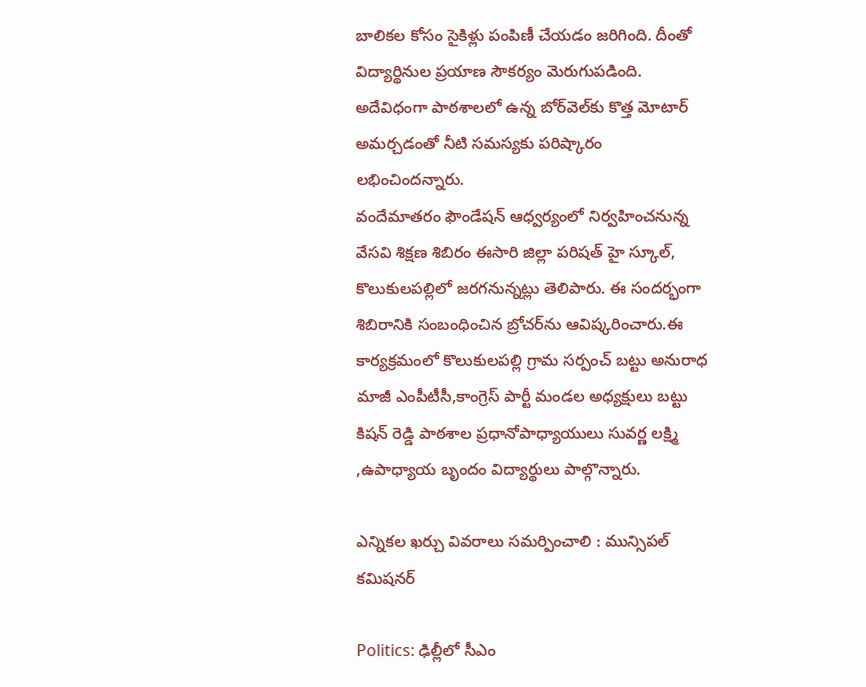బాలికల కోసం సైకిళ్లు పంపిణీ చేయడం జరిగింది. దీంతో విద్యార్థినుల ప్రయాణ సౌకర్యం మెరుగుపడింది.
అదేవిధంగా పాఠశాలలో ఉన్న బోర్‌వెల్‌కు కొత్త మోటార్ అమర్చడంతో నీటి సమస్యకు పరిష్కారం లభించిందన్నారు.
వందేమాతరం ఫౌండేషన్ ఆధ్వర్యంలో నిర్వహించనున్న వేసవి శిక్షణ శిబిరం ఈసారి జిల్లా పరిషత్ హై స్కూల్, కొలుకులపల్లిలో జరగనున్నట్లు తెలిపారు. ఈ సందర్భంగా శిబిరానికి సంబంధించిన బ్రోచర్‌ను ఆవిష్కరించారు.ఈ కార్యక్రమంలో కొలుకులపల్లి గ్రామ సర్పంచ్ బట్టు అనురాధ మాజీ ఎంపీటీసీ,కాంగ్రెస్ పార్టీ మండల అధ్యక్షులు బట్టు కిషన్ రెడ్డి పాఠశాల ప్రధానోపాధ్యాయులు సువర్ణ లక్ష్మి ,ఉపాధ్యాయ బృందం విద్యార్థులు పాల్గొన్నారు.

ఎన్నికల ఖర్చు వివరాలు సమర్పించాలి : మున్సిపల్ కమిషనర్

Politics: ఢిల్లీలో సీఎం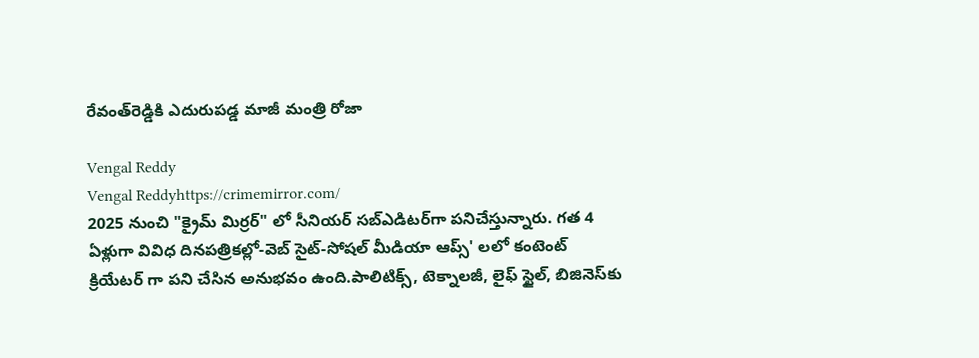రేవంత్‌రెడ్డికి ఎదురుపడ్డ మాజీ మంత్రి రోజా

Vengal Reddy
Vengal Reddyhttps://crimemirror.com/
2025 నుంచి "క్రైమ్ మిర్రర్" లో సీనియర్ సబ్‌ఎడిటర్‌గా పనిచేస్తున్నారు. గత 4 ఏళ్లుగా వివిధ దినపత్రికల్లో-వెబ్ సైట్-సోషల్ మీడియా ఆప్స్' లలో కంటెంట్ క్రియేటర్ గా పని చేసిన అనుభవం ఉంది.పాలిటిక్స్‌, టెక్నాలజీ, లైఫ్‌ స్టైల్‌, బిజినెస్‌కు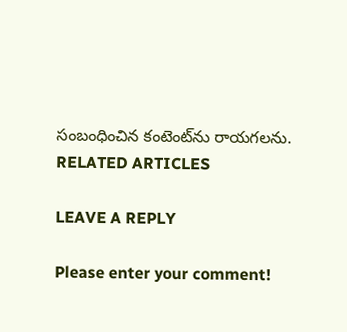సంబంధించిన కంటెంట్‌ను రాయగలను.
RELATED ARTICLES

LEAVE A REPLY

Please enter your comment!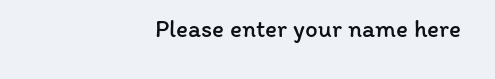Please enter your name here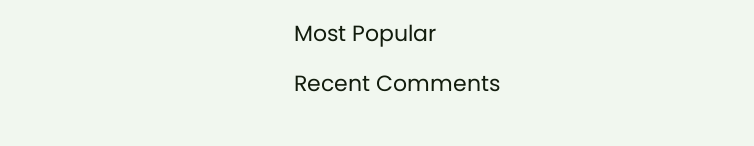Most Popular

Recent Comments